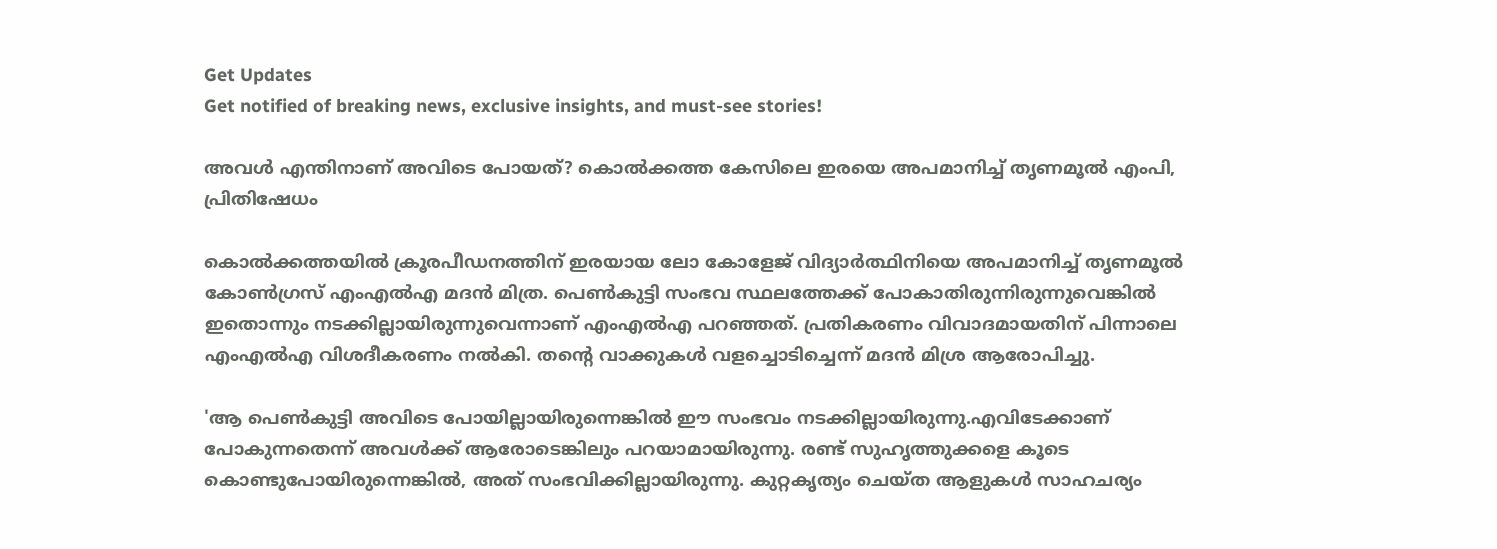Get Updates
Get notified of breaking news, exclusive insights, and must-see stories!

അവൾ എന്തിനാണ് അവിടെ പോയത്? കൊൽക്കത്ത കേസിലെ ഇരയെ അപമാനിച്ച് തൃണമൂൽ എംപി, പ്രിതിഷേധം

കൊൽക്കത്തയിൽ ക്രൂരപീഡനത്തിന് ഇരയായ ലോ കോളേജ് വിദ്യാർത്ഥിനിയെ അപമാനിച്ച് തൃണമൂൽ കോൺഗ്രസ് എംഎൽഎ മദൻ മിത്ര. പെൺകുട്ടി സംഭവ സ്ഥലത്തേക്ക് പോകാതിരുന്നിരുന്നുവെങ്കിൽ ഇതൊന്നും നടക്കില്ലായിരുന്നുവെന്നാണ് എംഎൽഎ പറഞ്ഞത്. പ്രതികരണം വിവാദമായതിന് പിന്നാലെ എംഎൽഎ വിശദീകരണം നൽകി. തന്റെ വാക്കുകൾ വളച്ചൊടിച്ചെന്ന് മദൻ മിശ്ര ആരോപിച്ചു.

'ആ പെൺകുട്ടി അവിടെ പോയില്ലായിരുന്നെങ്കിൽ ഈ സംഭവം നടക്കില്ലായിരുന്നു.എവിടേക്കാണ് പോകുന്നതെന്ന് അവൾക്ക് ആരോടെങ്കിലും പറയാമായിരുന്നു. രണ്ട് സുഹൃത്തുക്കളെ കൂടെ കൊണ്ടുപോയിരുന്നെങ്കിൽ, അത് സംഭവിക്കില്ലായിരുന്നു. കുറ്റകൃത്യം ചെയ്ത ആളുകൾ സാഹചര്യം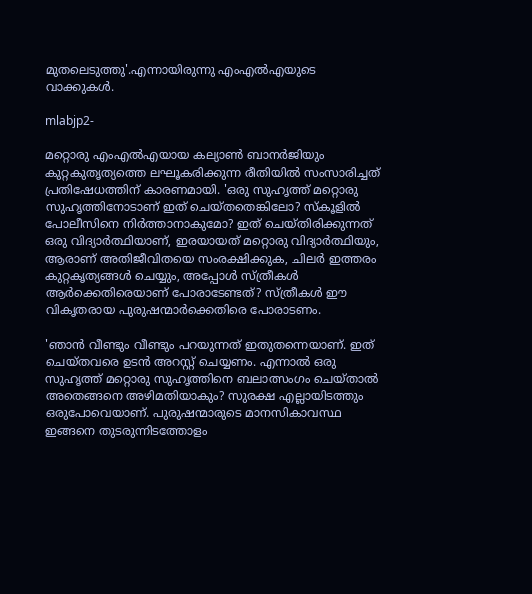മുതലെടുത്തു'.എന്നായിരുന്നു എംഎൽഎയുടെ വാക്കുകൾ.

mlabjp2-

മറ്റൊരു എംഎൽഎയായ കല്യാൺ ബാനർജിയും കുറ്റകുതൃത്യത്തെ ലഘൂകരിക്കുന്ന രീതിയിൽ സംസാരിച്ചത് പ്രതിഷേധത്തിന് കാരണമായി. 'ഒരു സുഹൃത്ത് മറ്റൊരു സുഹൃത്തിനോടാണ് ഇത് ചെയ്തതെങ്കിലോ? സ്കൂളിൽ പോലീസിനെ നിർത്താനാകുമോ? ഇത് ചെയ്തിരിക്കുന്നത് ഒരു വിദ്യാർത്ഥിയാണ്, ഇരയായത് മറ്റൊരു വിദ്യാർത്ഥിയും, ആരാണ് അതിജീവിതയെ സംരക്ഷിക്കുക, ചിലർ ഇത്തരം കുറ്റകൃത്യങ്ങൾ ചെയ്യും, അപ്പോൾ സ്ത്രീകൾ ആർക്കെതിരെയാണ് പോരാടേണ്ടത്? സ്ത്രീകൾ ഈ വികൃതരായ പുരുഷന്മാർക്കെതിരെ പോരാടണം.

'ഞാൻ വീണ്ടും വീണ്ടും പറയുന്നത് ഇതുതന്നെയാണ്. ഇത് ചെയ്തവരെ ഉടൻ അറസ്റ്റ് ചെയ്യണം. എന്നാൽ ഒരു സുഹൃത്ത് മറ്റൊരു സുഹൃത്തിനെ ബലാത്സംഗം ചെയ്താൽ അതെങ്ങനെ അഴിമതിയാകും? സുരക്ഷ എല്ലായിടത്തും ഒരുപോവെയാണ്. പുരുഷന്മാരുടെ മാനസികാവസ്ഥ ഇങ്ങനെ തുടരുന്നിടത്തോളം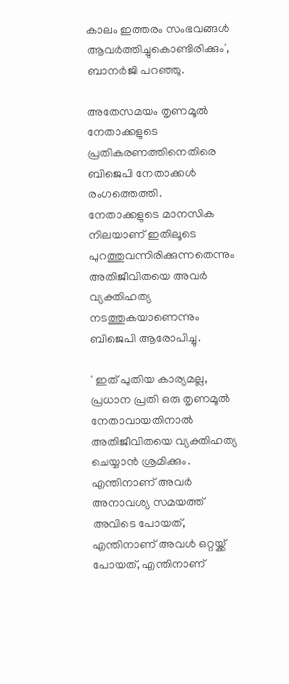കാലം ഇത്തരം സംഭവങ്ങൾ ആവർത്തിച്ചുകൊണ്ടിരിക്കും', ബാനർജി പറഞ്ഞു.

അതേസമയം തൃണമൂൽ നേതാക്കളുടെ പ്രതികരണത്തിനെതിരെ ബിജെപി നേതാക്കൾ രംഗത്തെത്തി. നേതാക്കളുടെ മാനസിക നിലയാണ് ഇതിലൂടെ പുറത്തുവന്നിരിക്കുന്നതെന്നും അതിജീവിതയെ അവർ വ്യക്തിഹത്യ നടത്തുകയാണെന്നും ബിജെപി ആരോപിച്ചു.

' ഇത് പുതിയ കാര്യമല്ല, പ്രധാന പ്രതി ഒരു തൃണമൂൽ നേതാവായതിനാൽ അതിജീവിതയെ വ്യക്തിഹത്യ ചെയ്യാൻ ശ്രമിക്കും. എന്തിനാണ് അവർ അനാവശ്യ സമയത്ത് അവിടെ പോയത്, എന്തിനാണ് അവൾ ഒറ്റയ്ക്ക് പോയത്, എന്തിനാണ്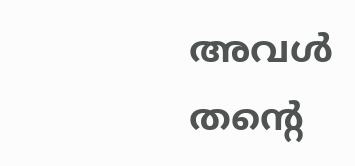അവൾ തന്റെ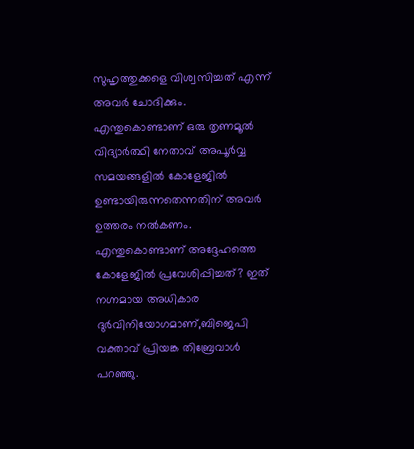സുഹൃത്തുക്കളെ വിശ്വസിച്ചത് എന്ന് അവർ ചോദിക്കും. എന്തുകൊണ്ടാണ് ഒരു തൃണമൂൽ വിദ്യാർത്ഥി നേതാവ് അപൂർവ്വ സമയങ്ങളിൽ കോളേജിൽ ഉണ്ടായിരുന്നതെന്നതിന് അവർ ഉത്തരം നൽകണം. എന്തുകൊണ്ടാണ് അദ്ദേഹത്തെ കോളേജിൽ പ്രവേശിപ്പിച്ചത്? ഇത് നഗ്നമായ അധികാര ദുർവിനിയോഗമാണ്,ബിജെപി വക്താവ് പ്രിയങ്ക തിബ്രേവാൾ പറഞ്ഞു.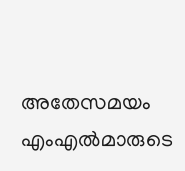അതേസമയം എംഎൽമാരുടെ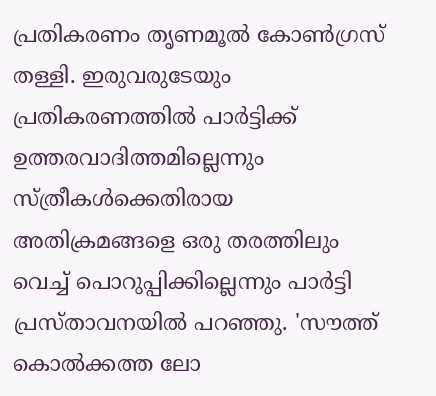പ്രതികരണം തൃണമൂൽ കോൺഗ്രസ് തള്ളി. ഇരുവരുടേയും പ്രതികരണത്തിൽ പാർട്ടിക്ക് ഉത്തരവാദിത്തമില്ലെന്നും സ്ത്രീകൾക്കെതിരായ അതിക്രമങ്ങളെ ഒരു തരത്തിലും വെച്ച് പൊറുപ്പിക്കില്ലെന്നും പാർട്ടി പ്രസ്താവനയിൽ പറഞ്ഞു. 'സൗത്ത് കൊൽക്കത്ത ലോ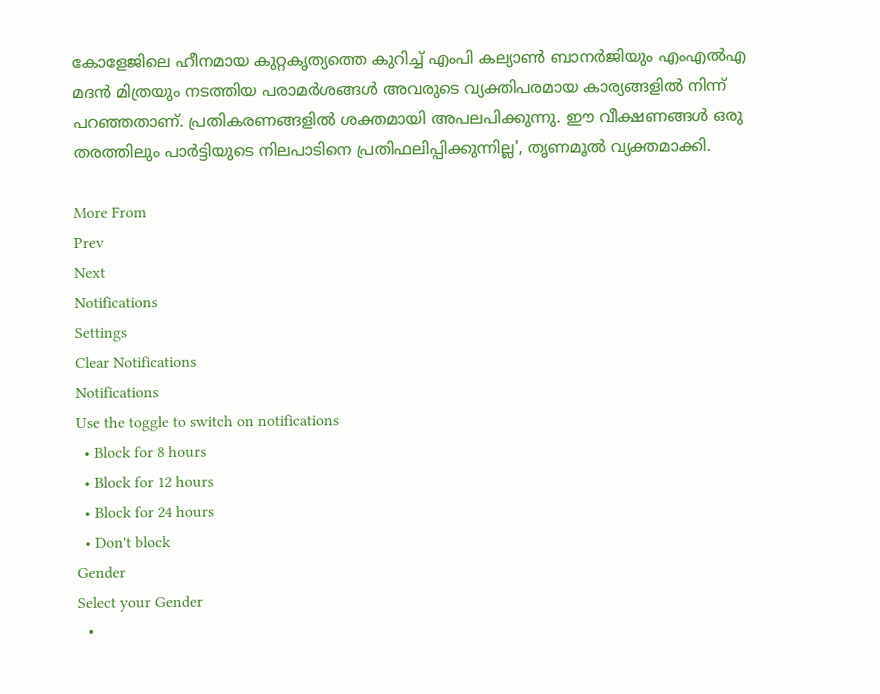കോളേജിലെ ഹീനമായ കുറ്റകൃത്യത്തെ കുറിച്ച് എംപി കല്യാൺ ബാനർജിയും എംഎൽഎ മദൻ മിത്രയും നടത്തിയ പരാമർശങ്ങൾ അവരുടെ വ്യക്തിപരമായ കാര്യങ്ങളിൽ നിന്ന് പറഞ്ഞതാണ്. പ്രതികരണങ്ങളിൽ ശക്തമായി അപലപിക്കുന്നു. ഈ വീക്ഷണങ്ങൾ ഒരു തരത്തിലും പാർട്ടിയുടെ നിലപാടിനെ പ്രതിഫലിപ്പിക്കുന്നില്ല', തൃണമൂൽ വ്യക്തമാക്കി.

More From
Prev
Next
Notifications
Settings
Clear Notifications
Notifications
Use the toggle to switch on notifications
  • Block for 8 hours
  • Block for 12 hours
  • Block for 24 hours
  • Don't block
Gender
Select your Gender
  •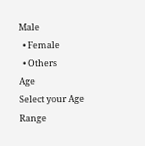Male
  • Female
  • Others
Age
Select your Age Range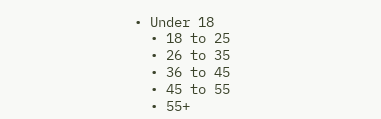• Under 18
  • 18 to 25
  • 26 to 35
  • 36 to 45
  • 45 to 55
  • 55+